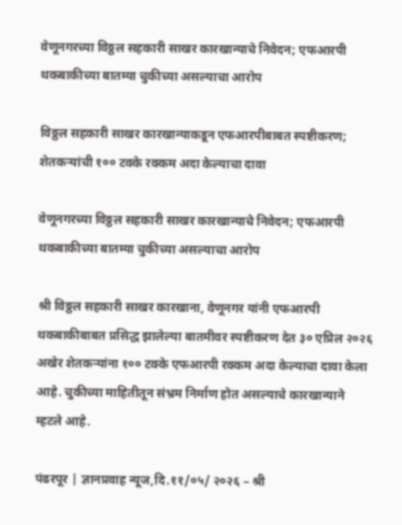वेणूनगरच्या विठ्ठल सहकारी साखर कारखान्याचे निवेदन; एफआरपी थकबाकीच्या बातम्या चुकीच्या असल्याचा आरोप

विठ्ठल सहकारी साखर कारखान्याकडून एफआरपीबाबत स्पष्टीकरण; शेतकऱ्यांची १०० टक्के रक्कम अदा केल्याचा दावा

वेणूनगरच्या विठ्ठल सहकारी साखर कारखान्याचे निवेदन; एफआरपी थकबाकीच्या बातम्या चुकीच्या असल्याचा आरोप

श्री विठ्ठल सहकारी साखर कारखाना, वेणूनगर यांनी एफआरपी थकबाकीबाबत प्रसिद्ध झालेल्या बातमीवर स्पष्टीकरण देत ३० एप्रिल २०२६ अखेर शेतकऱ्यांना १०० टक्के एफआरपी रक्कम अदा केल्याचा दावा केला आहे. चुकीच्या माहितीतून संभ्रम निर्माण होत असल्याचे कारखान्याने म्हटले आहे.

पंढरपूर | ज्ञानप्रवाह न्यूज,दि.११/०५/ २०२६ – श्री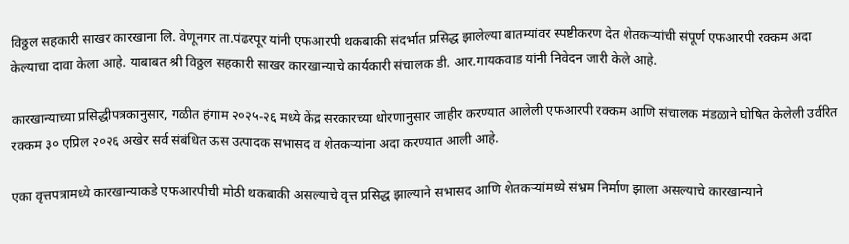विठ्ठल सहकारी साखर कारखाना लि. वेणूनगर ता.पंढरपूर यांनी एफआरपी थकबाकी संदर्भात प्रसिद्ध झालेल्या बातम्यांवर स्पष्टीकरण देत शेतकऱ्यांची संपूर्ण एफआरपी रक्कम अदा केल्याचा दावा केला आहे. याबाबत श्री विठ्ठल सहकारी साखर कारखान्याचे कार्यकारी संचालक डी. आर.गायकवाड यांनी निवेदन जारी केले आहे.

कारखान्याच्या प्रसिद्धीपत्रकानुसार, गळीत हंगाम २०२५-२६ मध्ये केंद्र सरकारच्या धोरणानुसार जाहीर करण्यात आलेली एफआरपी रक्कम आणि संचालक मंडळाने घोषित केलेली उर्वरित रक्कम ३० एप्रिल २०२६ अखेर सर्व संबंधित ऊस उत्पादक सभासद व शेतकऱ्यांना अदा करण्यात आली आहे.

एका वृत्तपत्रामध्ये कारखान्याकडे एफआरपीची मोठी थकबाकी असल्याचे वृत्त प्रसिद्ध झाल्याने सभासद आणि शेतकऱ्यांमध्ये संभ्रम निर्माण झाला असल्याचे कारखान्याने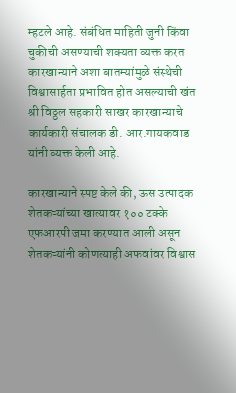म्हटले आहे. संबंधित माहिती जुनी किंवा चुकीची असण्याची शक्यता व्यक्त करत कारखान्याने अशा बातम्यांमुळे संस्थेची विश्वासार्हता प्रभावित होत असल्याची खंत श्री विठ्ठल सहकारी साखर कारखान्याचे कार्यकारी संचालक डी. आर.गायकवाड यांनी व्यक्त केली आहे.

कारखान्याने स्पष्ट केले की, ऊस उत्पादक शेतकऱ्यांच्या खात्यावर १०० टक्के एफआरपी जमा करण्यात आली असून शेतकऱ्यांनी कोणत्याही अफवांवर विश्वास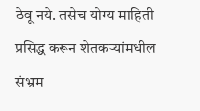ठेवू नये. तसेच योग्य माहिती प्रसिद्ध करून शेतकऱ्यांमधील संभ्रम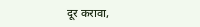दूर करावा,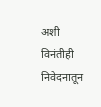अशी विनंतीही निवेदनातून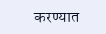करण्यात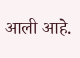आली आहे.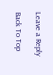Leave a Reply

Back To Top